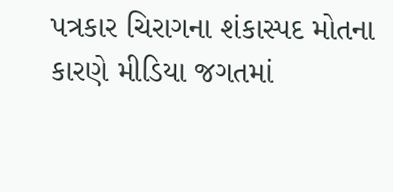પત્રકાર ચિરાગના શંકાસ્પદ મોતના કારણે મીડિયા જગતમાં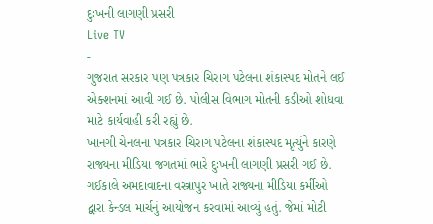દુઃખની લાગણી પ્રસરી
Live TV
-
ગુજરાત સરકાર પણ પત્રકાર ચિરાગ પટેલના શંકાસ્પદ મોતને લઈ એક્શનમાં આવી ગઈ છે. પોલીસ વિભાગ મોતની કડીઓ શોધવા માટે કાર્યવાહી કરી રહ્યું છે.
ખાનગી ચેનલના પત્રકાર ચિરાગ પટેલના શંકાસ્પદ મૃત્યુંને કારણે રાજ્યના મીડિયા જગતમાં ભારે દુઃખની લાગણી પ્રસરી ગઈ છે. ગઈકાલે અમદાવાદના વસ્ત્રાપુર ખાતે રાજ્યના મીડિયા કર્મીઓ દ્વારા કેન્ડલ માર્ચનું આયોજન કરવામાં આવ્યું હતું. જેમાં મોટી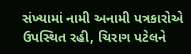સંખ્યામાં નામી અનામી પત્રકારોએ ઉપસ્થિત રહી, ચિરાગ પટેલને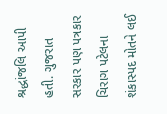શ્રદ્ધાંજલિ આપી હતી. ગુજરાત સરકાર પણ પત્રકાર ચિરાગ પટેલના શંકાસ્પદ મોતને લઈ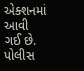એક્શનમાં આવી ગઈ છે. પોલીસ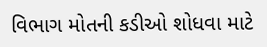વિભાગ મોતની કડીઓ શોધવા માટે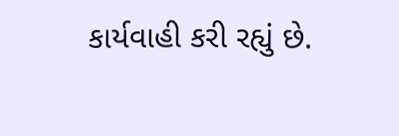કાર્યવાહી કરી રહ્યું છે.